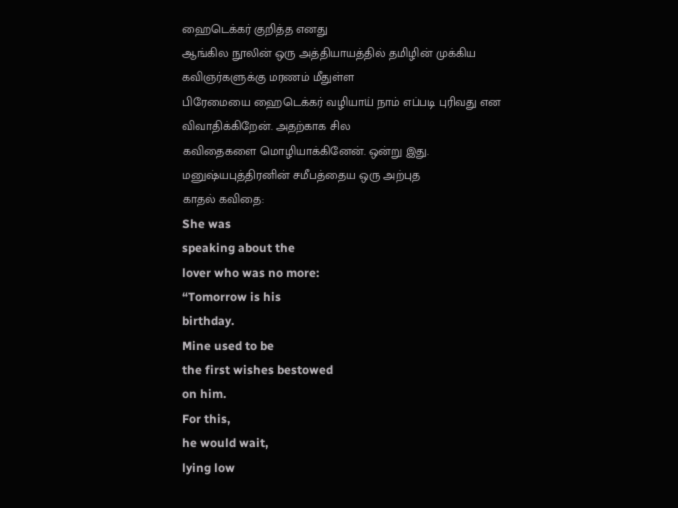ஹைடெக்கர் குறித்த எனது
ஆங்கில நூலின் ஒரு அத்தியாயத்தில் தமிழின் முக்கிய கவிஞர்களுக்கு மரணம் மீதுள்ள
பிரேமையை ஹைடெக்கர் வழியாய் நாம் எப்படி புரிவது என விவாதிக்கிறேன். அதற்காக சில
கவிதைகளை மொழியாக்கினேன். ஒன்று இது.
மனுஷ்யபுத்திரனின் சமீபத்தைய ஒரு அற்புத
காதல் கவிதை:
She was
speaking about the
lover who was no more:
“Tomorrow is his
birthday.
Mine used to be
the first wishes bestowed
on him.
For this,
he would wait,
lying low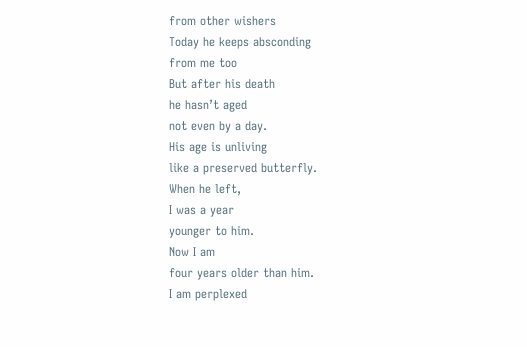from other wishers
Today he keeps absconding
from me too
But after his death
he hasn’t aged
not even by a day.
His age is unliving
like a preserved butterfly.
When he left,
I was a year
younger to him.
Now I am
four years older than him.
I am perplexed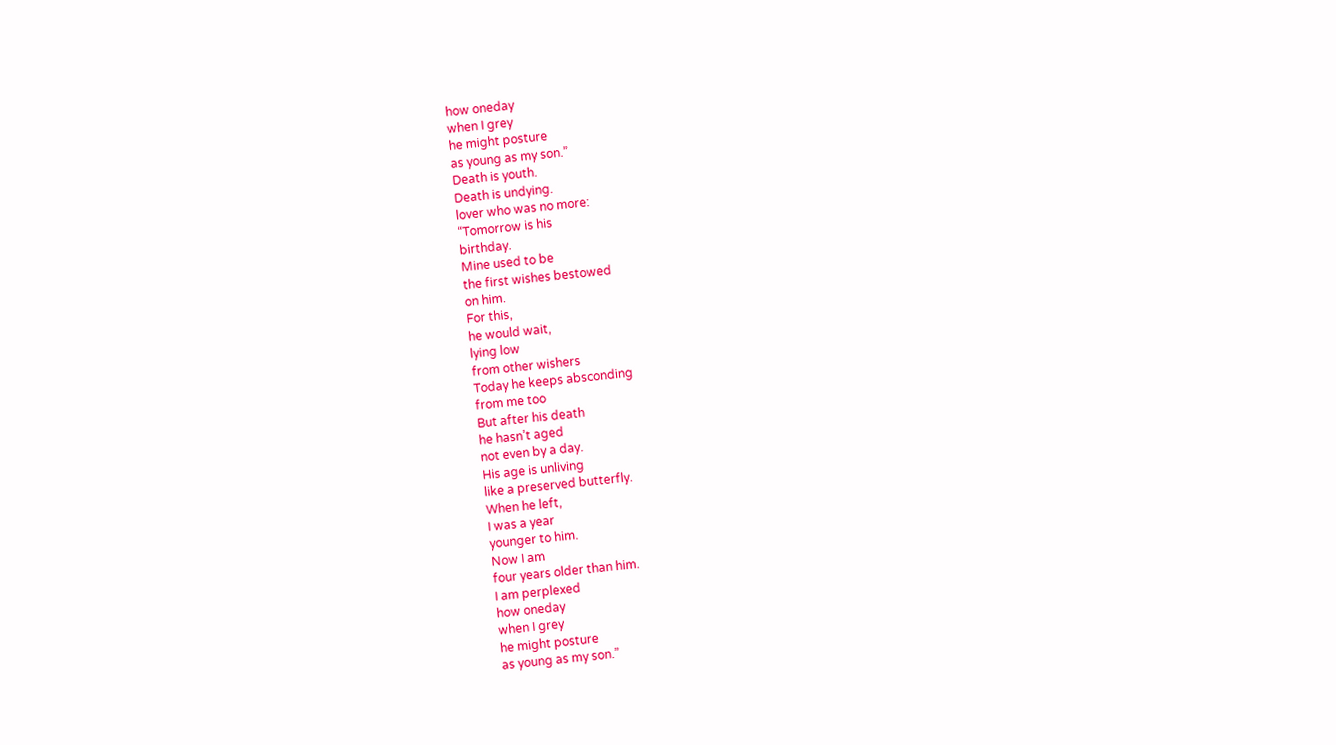how oneday
when I grey
he might posture
as young as my son.”
Death is youth.
Death is undying.
lover who was no more:
“Tomorrow is his
birthday.
Mine used to be
the first wishes bestowed
on him.
For this,
he would wait,
lying low
from other wishers
Today he keeps absconding
from me too
But after his death
he hasn’t aged
not even by a day.
His age is unliving
like a preserved butterfly.
When he left,
I was a year
younger to him.
Now I am
four years older than him.
I am perplexed
how oneday
when I grey
he might posture
as young as my son.”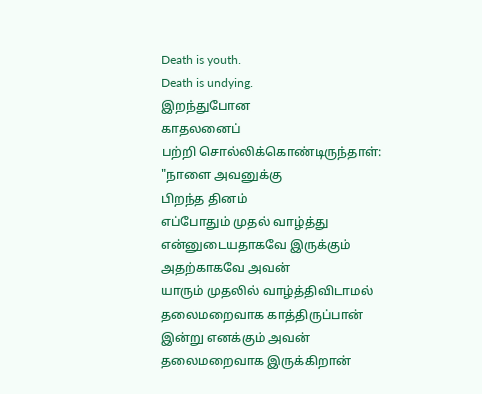Death is youth.
Death is undying.
இறந்துபோன
காதலனைப்
பற்றி சொல்லிக்கொண்டிருந்தாள்:
"நாளை அவனுக்கு
பிறந்த தினம்
எப்போதும் முதல் வாழ்த்து
என்னுடையதாகவே இருக்கும்
அதற்காகவே அவன்
யாரும் முதலில் வாழ்த்திவிடாமல்
தலைமறைவாக காத்திருப்பான்
இன்று எனக்கும் அவன்
தலைமறைவாக இருக்கிறான்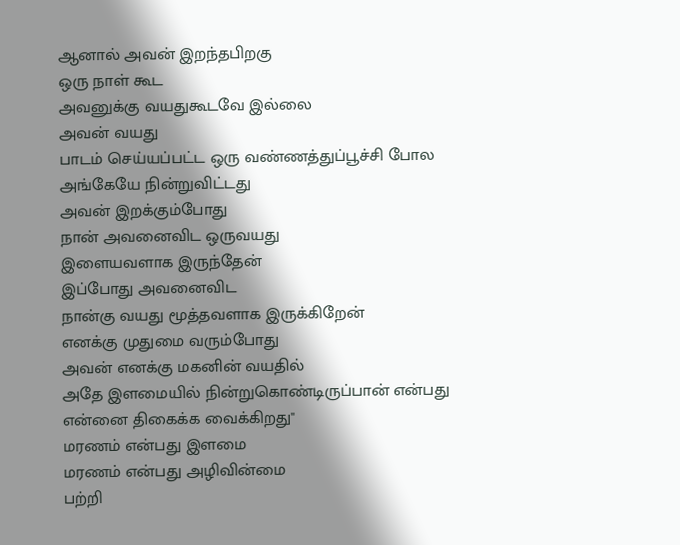ஆனால் அவன் இறந்தபிறகு
ஒரு நாள் கூட
அவனுக்கு வயதுகூடவே இல்லை
அவன் வயது
பாடம் செய்யப்பட்ட ஒரு வண்ணத்துப்பூச்சி போல
அங்கேயே நின்றுவிட்டது
அவன் இறக்கும்போது
நான் அவனைவிட ஒருவயது
இளையவளாக இருந்தேன்
இப்போது அவனைவிட
நான்கு வயது மூத்தவளாக இருக்கிறேன்
எனக்கு முதுமை வரும்போது
அவன் எனக்கு மகனின் வயதில்
அதே இளமையில் நின்றுகொண்டிருப்பான் என்பது
என்னை திகைக்க வைக்கிறது"
மரணம் என்பது இளமை
மரணம் என்பது அழிவின்மை
பற்றி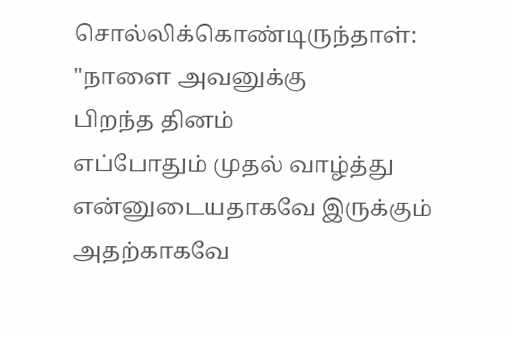சொல்லிக்கொண்டிருந்தாள்:
"நாளை அவனுக்கு
பிறந்த தினம்
எப்போதும் முதல் வாழ்த்து
என்னுடையதாகவே இருக்கும்
அதற்காகவே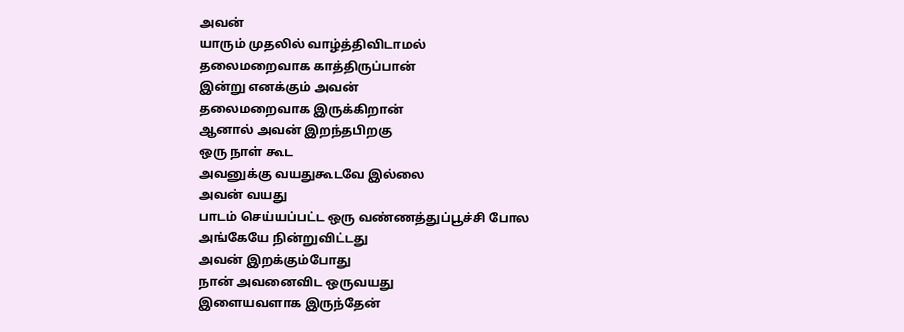அவன்
யாரும் முதலில் வாழ்த்திவிடாமல்
தலைமறைவாக காத்திருப்பான்
இன்று எனக்கும் அவன்
தலைமறைவாக இருக்கிறான்
ஆனால் அவன் இறந்தபிறகு
ஒரு நாள் கூட
அவனுக்கு வயதுகூடவே இல்லை
அவன் வயது
பாடம் செய்யப்பட்ட ஒரு வண்ணத்துப்பூச்சி போல
அங்கேயே நின்றுவிட்டது
அவன் இறக்கும்போது
நான் அவனைவிட ஒருவயது
இளையவளாக இருந்தேன்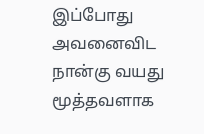இப்போது அவனைவிட
நான்கு வயது மூத்தவளாக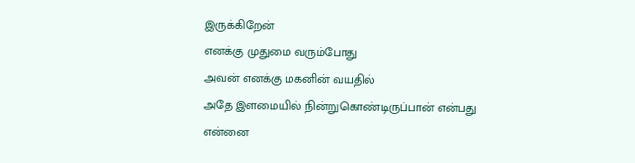இருக்கிறேன்
எனக்கு முதுமை வரும்போது
அவன் எனக்கு மகனின் வயதில்
அதே இளமையில் நின்றுகொண்டிருப்பான் என்பது
என்னை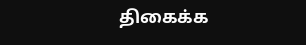திகைக்க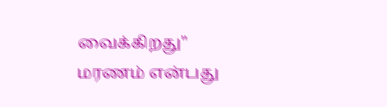வைக்கிறது"
மரணம் என்பது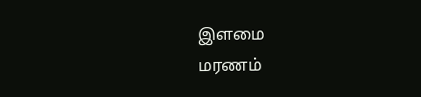இளமை
மரணம்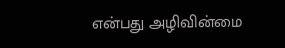என்பது அழிவின்மை